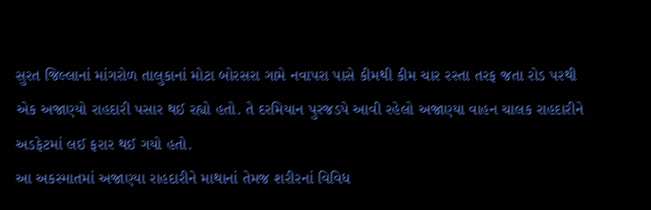સુરત જિલ્લાનાં માંગરોળ તાલુકાનાં મોટા બોરસરા ગામે નવાપરા પાસે કીમથી કીમ ચાર રસ્તા તરફ જતા રોડ પરથી એક અજાણ્યો રાહદારી પસાર થઈ રહ્યો હતો. તે દરમિયાન પુરજડપે આવી રહેલો અજાણ્યા વાહન ચાલક રાહદારીને અડફેટમાં લઈ ફરાર થઈ ગયો હતો.
આ અકસ્માતમાં અજાણ્યા રાહદારીને માથાનાં તેમજ શરીરનાં વિવિધ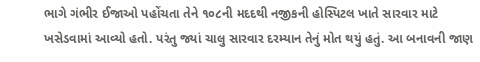ભાગે ગંભીર ઈજાઓ પહોંચતા તેને ૧૦૮ની મદદથી નજીકની હોસ્પિટલ ખાતે સારવાર માટે ખસેડવામાં આવ્યો હતો. પરંતુ જ્યાં ચાલુ સારવાર દરમ્યાન તેનું મોત થયું હતું. આ બનાવની જાણ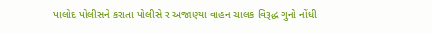પાલોદ પોલીસને કરાતા પોલીસે ર અજાણ્યા વાહન ચાલક વિરૂદ્ધ ગુનો નોંધી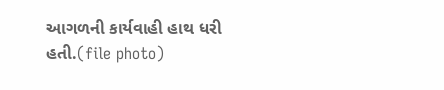આગળની કાર્યવાહી હાથ ધરી હતી.(file photo)